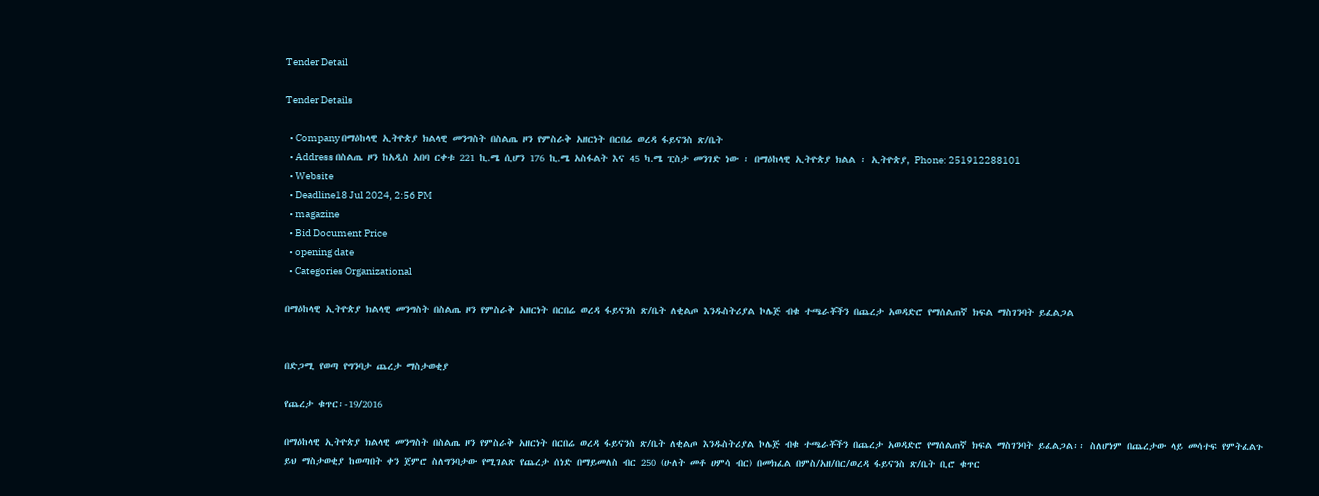Tender Detail

Tender Details

  • Company በማዕከላዊ ኢትዮጵያ ክልላዊ መንግስት በስልጤ ዞን የምስራቅ አዘርነት በርበሬ ወረዳ ፋይናንስ ጽ/ቤት
  • Address በስልጤ ዞን ከአዲስ አበባ ርቀቱ 221 ኪ.ሜ ሲሆን 176 ኪ.ሜ አስፋልት እና 45 ካ.ሜ ፒስታ መንገድ ነው ፡ በማዕከላዊ ኢትዮጵያ ክልል ፡ ኢትዮጵያ, Phone: 251912288101
  • Website
  • Deadline18 Jul 2024, 2:56 PM
  • magazine
  • Bid Document Price
  • opening date
  • Categories Organizational

በማዕከላዊ ኢትዮጵያ ክልላዊ መንግስት በስልጤ ዞን የምስራቅ አዘርነት በርበሬ ወረዳ ፋይናንስ ጽ/ቤት ለቂልጦ እንዱስትሪያል ኮሌጅ ብቁ ተጫራቾችን በጨረታ አወዳድሮ የማሰልጠኛ ክፍል ማስገንባት ይፈልጋል


በድጋሚ የወጣ የግንባታ ጨረታ ማስታወቂያ

የጨረታ ቁጥር፡-19/2016

በማዕከላዊ ኢትዮጵያ ክልላዊ መንግስት በስልጤ ዞን የምስራቅ አዘርነት በርበሬ ወረዳ ፋይናንስ ጽ/ቤት ለቂልጦ እንዱስትሪያል ኮሌጅ ብቁ ተጫራቾችን በጨረታ አወዳድሮ የማሰልጠኛ ክፍል ማስገንባት ይፈልጋል፡፡ ስለሆነም በጨረታው ላይ መሳተፍ የምትፈልጉ ይህ ማስታወቂያ ከወጣበት ቀን ጀምሮ ስለግንባታው የሚገልጽ የጨረታ ሰነድ በማይመለስ ብር 250 (ሁለት መቶ ሀምሳ ብር) በመክፈል በምስ/አዘ/በር/ወረዳ ፋይናንስ ጽ/ቤት ቢሮ ቁጥር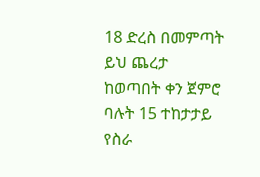18 ድረስ በመምጣት ይህ ጨረታ ከወጣበት ቀን ጀምሮ ባሉት 15 ተከታታይ የስራ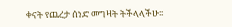ቀናት የጨረታ ሰነድ መግዛት ትችላላችሁ፡፡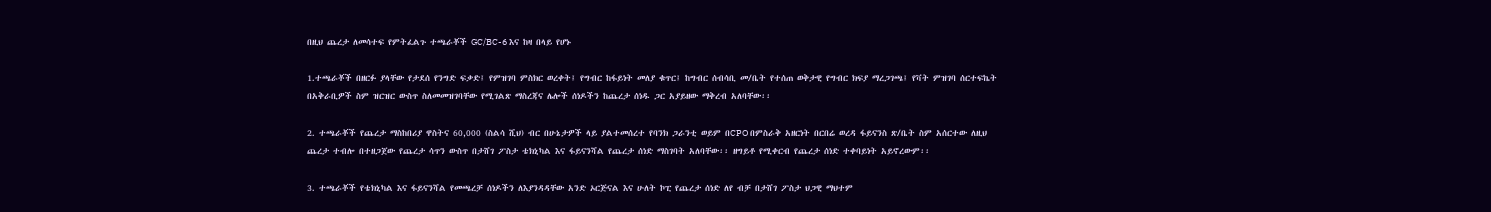በዚህ ጨረታ ለመሳተፍ የምትፈልጉ ተጫራቾች GC/BC-6 እና ከዛ በላይ የሆኑ

1.ተጫራቾች በዘርፉ ያላቸው የታደሰ የንግድ ፍቃድ፤ የምዝገባ ምስክር ወረቀት፤ የግብር ከፋይነት መለያ ቁጥር፤ ከግብር ሰብሳቢ መ/ቤት የተሰጠ ወቅታዊ የግብር ክፍያ ማረጋገጫ፤ የቫት ምዝገባ ሰርተፍኬት በአቅራቢዎች ስም ዝርዝር ውስጥ ስለመመዝገባቸው የሚገልጽ ማስረጃና ሌሎች ሰነዶችን ከጨረታ ሰነዱ ጋር አያይዘው ማቅረብ አለባቸው፡፡

2. ተጫራቾች የጨረታ ማስከበሪያ ዋስትና 60,000 (ስልሳ ሺህ) ብር በሁኔታዎች ላይ ያልተመሰረተ የባንክ ጋራንቲ ወይም በCPO በምስራቅ አዘርነት በርበሬ ወረዳ ፋይናንስ ጽ/ቤት ስም አሰርተው ለዚህ ጨረታ ተብሎ በተዘጋጀው የጨረታ ሳጥን ውስጥ በታሸገ ፖስታ ቴክኒካል እና ፋይናንሻል የጨረታ ሰነድ ማስገባት አለባቸው፡፡ ዘግይቶ የሚቀርብ የጨረታ ሰነድ ተቀባይነት አይኖረውም፡፡

3. ተጫራቾች የቴክኒካል እና ፋይናንሻል የመጫረቻ ሰነዶችን ለእያንዳዳቸው አንድ ኦርጅናል እና ሁለት ኮፒ የጨረታ ሰነድ ለየ ብቻ በታሸገ ፖስታ ህጋዊ ማህተም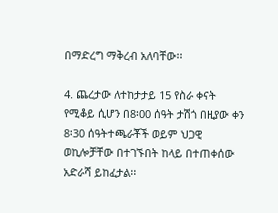በማድረግ ማቅረብ አለባቸው፡፡

4. ጨረታው ለተከታታይ 15 የስራ ቀናት የሚቆይ ሲሆን በ8፡00 ሰዓት ታሽጎ በዚያው ቀን 8፡30 ሰዓትተጫራቾች ወይም ህጋዊ ወኪሎቻቸው በተገኙበት ከላይ በተጠቀሰው አድራሻ ይከፈታል፡፡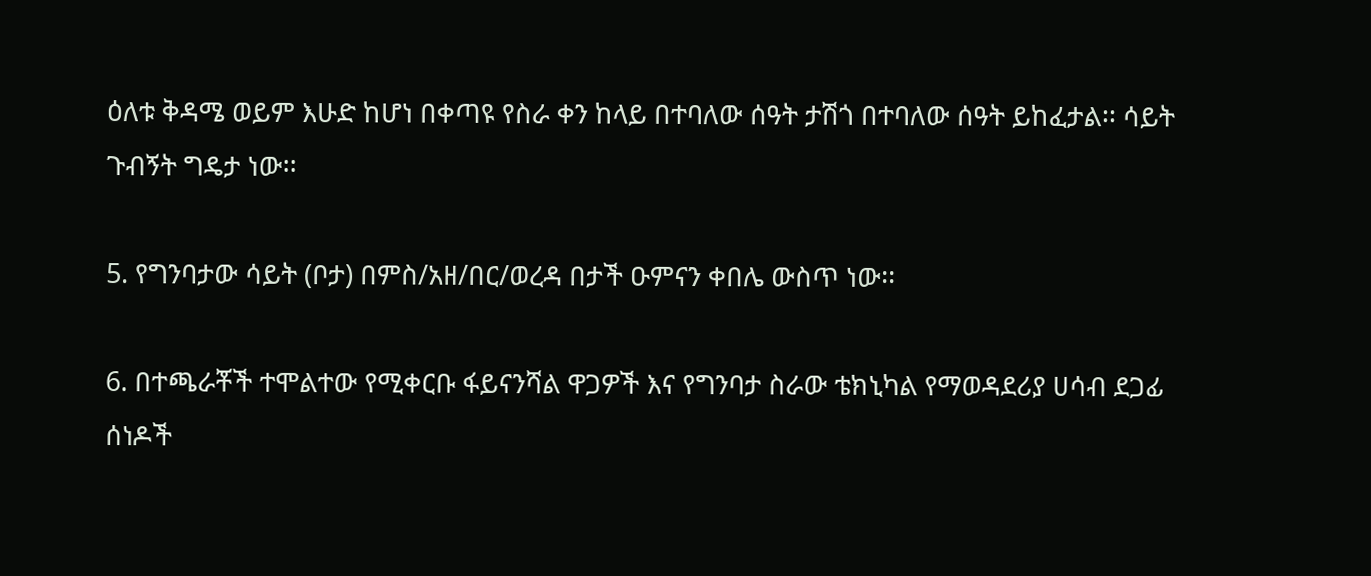ዕለቱ ቅዳሜ ወይም እሁድ ከሆነ በቀጣዩ የስራ ቀን ከላይ በተባለው ሰዓት ታሽጎ በተባለው ሰዓት ይከፈታል፡፡ ሳይት ጉብኝት ግዴታ ነው፡፡

5. የግንባታው ሳይት (ቦታ) በምስ/አዘ/በር/ወረዳ በታች ዑምናን ቀበሌ ውስጥ ነው፡፡

6. በተጫራቾች ተሞልተው የሚቀርቡ ፋይናንሻል ዋጋዎች እና የግንባታ ስራው ቴክኒካል የማወዳደሪያ ሀሳብ ደጋፊ ሰነዶች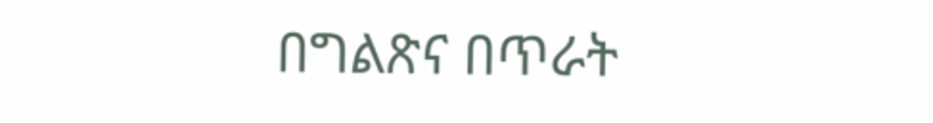በግልጽና በጥራት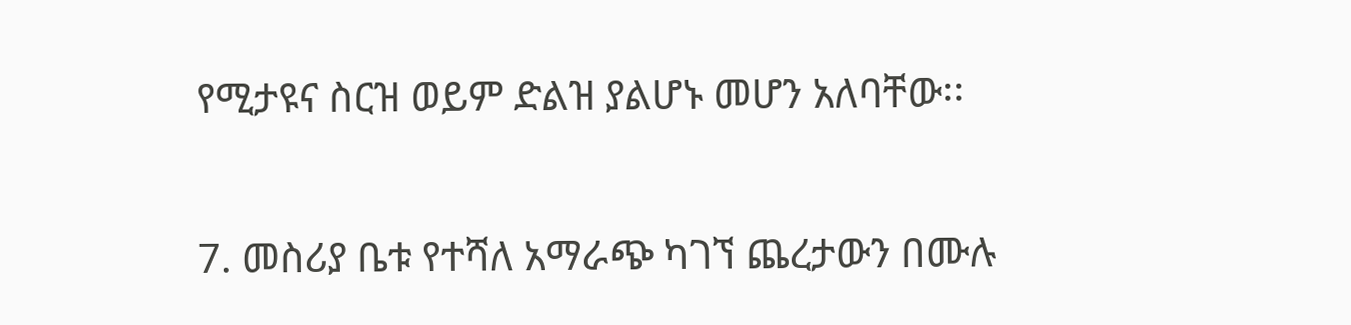የሚታዩና ስርዝ ወይም ድልዝ ያልሆኑ መሆን አለባቸው፡፡

7. መስሪያ ቤቱ የተሻለ አማራጭ ካገኘ ጨረታውን በሙሉ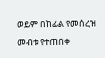ወይም በከፊል የመሰረዝ መብቱ የተጠበቀ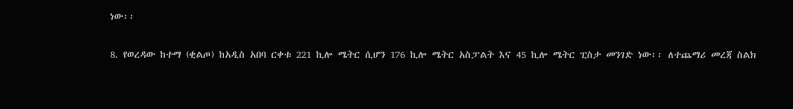ነው፡፡

8. የወረዳው ከተማ (ቂልጦ) ከአዲስ አበባ ርቀቱ 221 ኪሎ ሜትር ሲሆን 176 ኪሎ ሜትር አስፓልት እና 45 ኪሎ ሜትር ፒስታ መንገድ ነው፡፡ ለተጨማሪ መረጃ ስልክ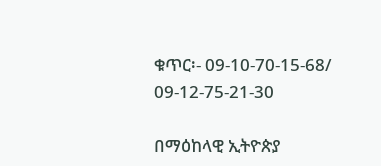ቁጥር፡- 09-10-70-15-68/ 09-12-75-21-30

በማዕከላዊ ኢትዮጵያ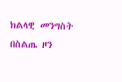ክልላዊ መንግስት በስልጤ ዞን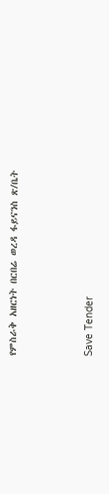የምስራቅ አዘርነት በርበሬ ወረዳ ፋይናንስ ጽ/ቤት



Save Tender